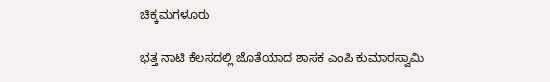ಚಿಕ್ಕಮಗಳೂರು

ಭತ್ತ ನಾಟಿ ಕೆಲಸದಲ್ಲಿ ಜೊತೆಯಾದ ಶಾಸಕ ಎಂಪಿ ಕುಮಾರಸ್ವಾಮಿ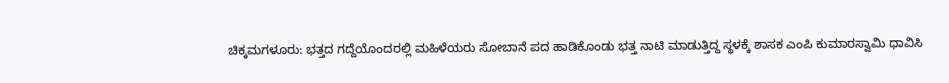ಚಿಕ್ಕಮಗಳೂರು: ಭತ್ತದ ಗದ್ದೆಯೊಂದರಲ್ಲಿ ಮಹಿಳೆಯರು ಸೋಬಾನೆ ಪದ ಹಾಡಿಕೊಂಡು ಭತ್ತ ನಾಟಿ ಮಾಡುತ್ತಿದ್ದ ಸ್ಥಳಕ್ಕೆ ಶಾಸಕ ಎಂಪಿ ಕುಮಾರಸ್ವಾಮಿ ಧಾವಿಸಿ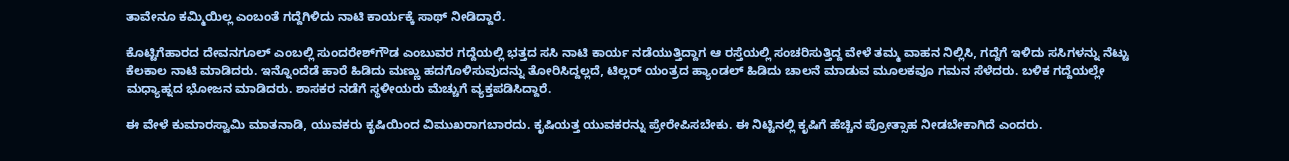ತಾವೇನೂ ಕಮ್ಮಿಯಿಲ್ಲ ಎಂಬಂತೆ ಗದ್ದೆಗಿಳಿದು ನಾಟಿ ಕಾರ್ಯಕ್ಕೆ ಸಾಥ್ ನೀಡಿದ್ದಾರೆ.

ಕೊಟ್ಟಿಗೆಹಾರದ ದೇವನಗೂಲ್‌ ಎಂಬಲ್ಲಿ ಸುಂದರೇಶ್‌ಗೌಡ ಎಂಬುವರ ಗದ್ದೆಯಲ್ಲಿ ಭತ್ತದ ಸಸಿ ನಾಟಿ ಕಾರ್ಯ ನಡೆಯುತ್ತಿದ್ದಾಗ ಆ ರಸ್ತೆಯಲ್ಲಿ ಸಂಚರಿಸುತ್ತಿದ್ದ ವೇಳೆ ತಮ್ಮ ವಾಹನ ನಿಲ್ಲಿಸಿ, ಗದ್ದೆಗೆ ಇಳಿದು ಸಸಿಗಳನ್ನು ನೆಟ್ಟು ಕೆಲಕಾಲ ನಾಟಿ ಮಾಡಿದರು. ಇನ್ನೊಂದೆಡೆ ಹಾರೆ ಹಿಡಿದು ಮಣ್ಣು ಹದಗೊಳಿಸುವುದನ್ನು ತೋರಿಸಿದ್ದಲ್ಲದೆ, ಟಿಲ್ಲರ್‌ ಯಂತ್ರದ ಹ್ಯಾಂಡಲ್‌ ಹಿಡಿದು ಚಾಲನೆ ಮಾಡುವ ಮೂಲಕವೂ ಗಮನ ಸೆಳೆದರು. ಬಳಿಕ ಗದ್ದೆಯಲ್ಲೇ ಮಧ್ಯಾಹ್ನದ ಭೋಜನ ಮಾಡಿದರು. ಶಾಸಕರ ನಡೆಗೆ ಸ್ಥಳೀಯರು ಮೆಚ್ಚುಗೆ ವ್ಯಕ್ತಪಡಿಸಿದ್ದಾರೆ.

ಈ ವೇಳೆ ಕುಮಾರಸ್ವಾಮಿ ಮಾತನಾಡಿ, ಯುವಕರು ಕೃಷಿಯಿಂದ ವಿಮುಖರಾಗಬಾರದು. ಕೃಷಿಯತ್ತ ಯುವಕರನ್ನು ಪ್ರೇರೇಪಿಸಬೇಕು. ಈ ನಿಟ್ಟಿನಲ್ಲಿ ಕೃಷಿಗೆ ಹೆಚ್ಚಿನ ಪ್ರೋತ್ಸಾಹ ನೀಡಬೇಕಾಗಿದೆ ಎಂದರು.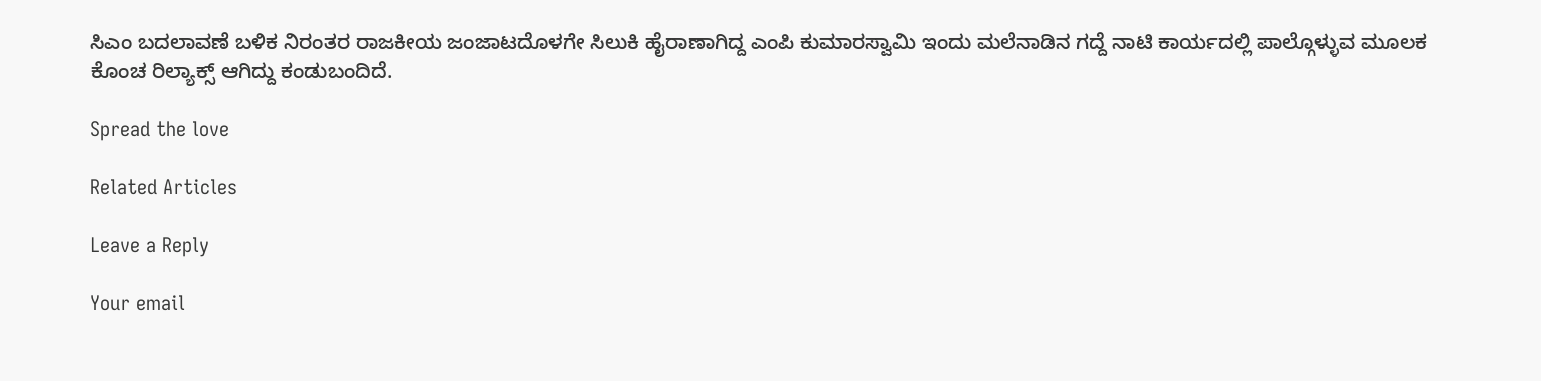ಸಿಎಂ ಬದಲಾವಣೆ ಬಳಿಕ ನಿರಂತರ ರಾಜಕೀಯ ಜಂಜಾಟದೊಳಗೇ ಸಿಲುಕಿ ಹೈರಾಣಾಗಿದ್ದ ಎಂಪಿ ಕುಮಾರಸ್ವಾಮಿ ಇಂದು ಮಲೆನಾಡಿನ ಗದ್ದೆ ನಾಟಿ ಕಾರ್ಯದಲ್ಲಿ ಪಾಲ್ಗೊಳ್ಳುವ ಮೂಲಕ ಕೊಂಚ ರಿಲ್ಯಾಕ್ಸ್ ಆಗಿದ್ದು ಕಂಡುಬಂದಿದೆ.

Spread the love

Related Articles

Leave a Reply

Your email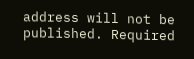address will not be published. Required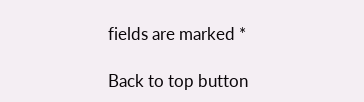fields are marked *

Back to top button